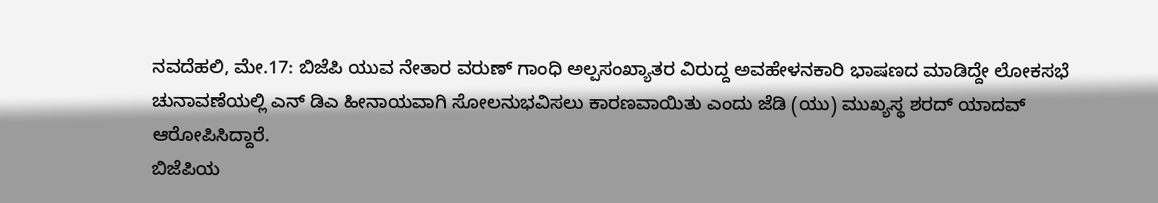ನವದೆಹಲಿ, ಮೇ.17: ಬಿಜೆಪಿ ಯುವ ನೇತಾರ ವರುಣ್ ಗಾಂಧಿ ಅಲ್ಪಸಂಖ್ಯಾತರ ವಿರುದ್ದ ಅವಹೇಳನಕಾರಿ ಭಾಷಣದ ಮಾಡಿದ್ದೇ ಲೋಕಸಭೆ ಚುನಾವಣೆಯಲ್ಲಿ ಎನ್ ಡಿಎ ಹೀನಾಯವಾಗಿ ಸೋಲನುಭವಿಸಲು ಕಾರಣವಾಯಿತು ಎಂದು ಜೆಡಿ (ಯು) ಮುಖ್ಯಸ್ಥ ಶರದ್ ಯಾದವ್ ಆರೋಪಿಸಿದ್ದಾರೆ.
ಬಿಜೆಪಿಯ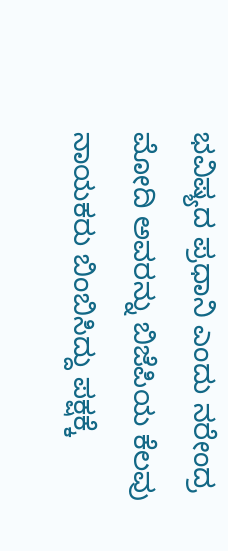ಭವಿಷ್ಯದ ಪ್ರಧಾನಿ ಎಂದು ನರೇಂದ್ರ ಮೋದಿ ಅವರನ್ನು ಬಿಜೆಪಿಯ ಕೆಲವು ನಾಯಕರು ಬಿಂಬಿಸಿದ್ದು ಪಕ್ಷಕ್ಕೆ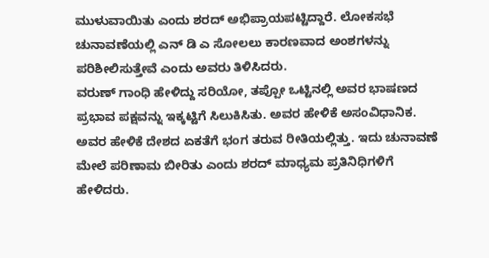ಮುಳುವಾಯಿತು ಎಂದು ಶರದ್ ಅಭಿಪ್ರಾಯಪಟ್ಟಿದ್ದಾರೆ. ಲೋಕಸಭೆ ಚುನಾವಣೆಯಲ್ಲಿ ಎನ್ ಡಿ ಎ ಸೋಲಲು ಕಾರಣವಾದ ಅಂಶಗಳನ್ನು ಪರಿಶೀಲಿಸುತ್ತೇವೆ ಎಂದು ಅವರು ತಿಳಿಸಿದರು.
ವರುಣ್ ಗಾಂಧಿ ಹೇಳಿದ್ದು ಸರಿಯೋ, ತಪ್ಪೋ ಒಟ್ಟಿನಲ್ಲಿ ಅವರ ಭಾಷಣದ ಪ್ರಭಾವ ಪಕ್ಷವನ್ನು ಇಕ್ಕಟ್ಟಿಗೆ ಸಿಲುಕಿಸಿತು. ಅವರ ಹೇಳಿಕೆ ಅಸಂವಿಧಾನಿಕ. ಅವರ ಹೇಳಿಕೆ ದೇಶದ ಏಕತೆಗೆ ಭಂಗ ತರುವ ರೀತಿಯಲ್ಲಿತ್ತು. ಇದು ಚುನಾವಣೆ ಮೇಲೆ ಪರಿಣಾಮ ಬೀರಿತು ಎಂದು ಶರದ್ ಮಾಧ್ಯಮ ಪ್ರತಿನಿಧಿಗಳಿಗೆ ಹೇಳಿದರು.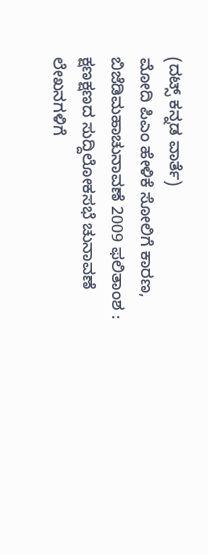(ದಟ್ಸ್ ಕನ್ನಡ ವಾರ್ತೆ)
ಮೋದಿ ಪಿಎಂ ಹೇಳಿಕೆ ಸೋಲಿಗೆ ಕಾರಣ, ಬಿಜೆಡಿಮಹಾಚುನಾವಣೆ 2009 ಫಲಿತಾಂಶ : ಕ್ಷಣಕ್ಷಣದ ಸುದ್ದಿಲೋಕಸಭೆ ಚುನಾವಣೆ ಲೇಖನಗಳಿಗೆ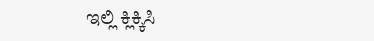ಇಲ್ಲಿ ಕ್ಲಿಕ್ಕಿಸಿ